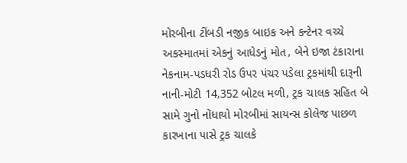મોરબીના ટીંબડી નજીક બાઇક અને કન્ટેનર વચ્ચે અકસ્માતમાં એકનું આધેડનું મોત, બેને ઇજા ટંકારાના નેકનામ-પડધરી રોડ ઉપર પંચર પડેલા ટ્રકમાંથી દારૂની નાની-મોટી 14,352 બોટલ મળી, ટ્રક ચાલક સહિત બે સામે ગુનો નોંધાયો મોરબીમાં સાયન્સ કોલેજ પાછળ કારખાના પાસે ટ્રક ચાલકે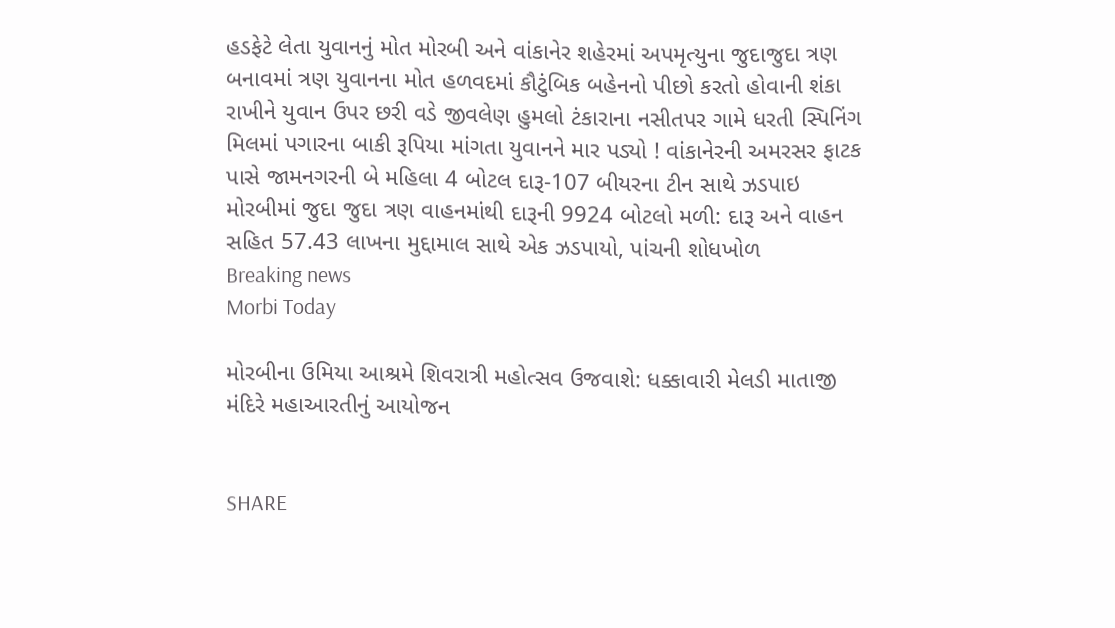હડફેટે લેતા યુવાનનું મોત મોરબી અને વાંકાનેર શહેરમાં અપમૃત્યુના જુદાજુદા ત્રણ બનાવમાં ત્રણ યુવાનના મોત હળવદમાં કૌટુંબિક બહેનનો પીછો કરતો હોવાની શંકા રાખીને યુવાન ઉપર છરી વડે જીવલેણ હુમલો ટંકારાના નસીતપર ગામે ધરતી સ્પિનિંગ મિલમાં પગારના બાકી રૂપિયા માંગતા યુવાનને માર પડ્યો ! વાંકાનેરની અમરસર ફાટક પાસે જામનગરની બે મહિલા 4 બોટલ દારૂ-107 બીયરના ટીન સાથે ઝડપાઇ મોરબીમાં જુદા જુદા ત્રણ વાહનમાંથી દારૂની 9924 બોટલો મળી: દારૂ અને વાહન સહિત 57.43 લાખના મુદ્દામાલ સાથે એક ઝડપાયો, પાંચની શોધખોળ
Breaking news
Morbi Today

મોરબીના ઉમિયા આશ્રમે શિવરાત્રી મહોત્સવ ઉજવાશે: ધક્કાવારી મેલડી માતાજી મંદિરે મહાઆરતીનું આયોજન


SHARE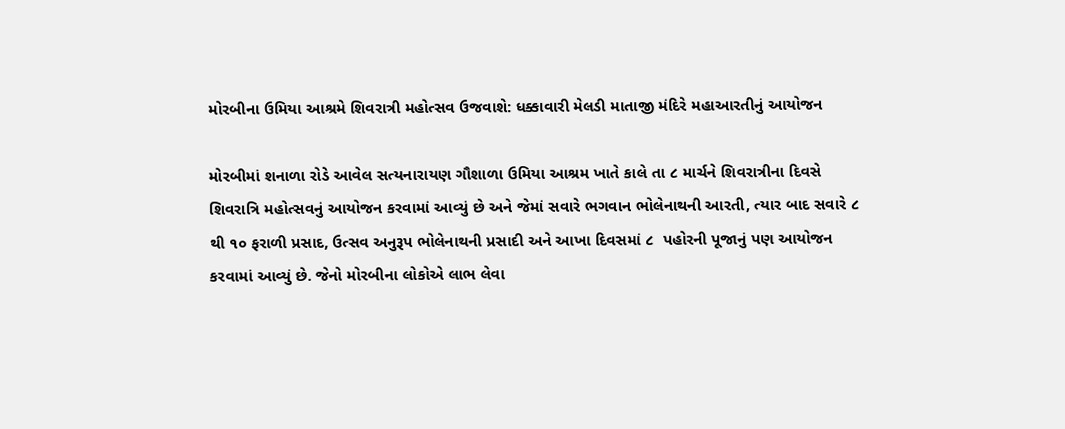મોરબીના ઉમિયા આશ્રમે શિવરાત્રી મહોત્સવ ઉજવાશે: ધક્કાવારી મેલડી માતાજી મંદિરે મહાઆરતીનું આયોજન

મોરબીમાં શનાળા રોડે આવેલ સત્યનારાયણ ગૌશાળા ઉમિયા આશ્રમ ખાતે કાલે તા ૮ માર્ચને શિવરાત્રીના દિવસે શિવરાત્રિ મહોત્સવનું આયોજન કરવામાં આવ્યું છે અને જેમાં સવારે ભગવાન ભોલેનાથની આરતી, ત્યાર બાદ સવારે ૮ થી ૧૦ ફરાળી પ્રસાદ, ઉત્સવ અનુરૂપ ભોલેનાથની પ્રસાદી અને આખા દિવસમાં ૮  પહોરની પૂજાનું પણ આયોજન કરવામાં આવ્યું છે. જેનો મોરબીના લોકોએ લાભ લેવા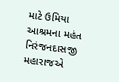માટે ઉમિયા આશ્રમના મહંત નિરંજનદાસજી મહારાજએ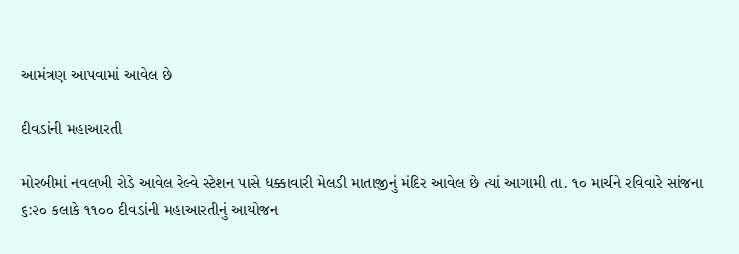આમંત્રણ આપવામાં આવેલ છે

દીવડાંની મહાઆરતી

મોરબીમાં નવલખી રોડે આવેલ રેલ્વે સ્ટેશન પાસે ધક્કાવારી મેલડી માતાજીનું મંદિર આવેલ છે ત્યાં આગામી તા. ૧૦ માર્ચને રવિવારે સાંજના ૬:૨૦ કલાકે ૧૧૦૦ દીવડાંની મહાઆરતીનું આયોજન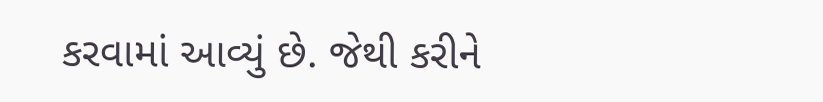કરવામાં આવ્યું છે. જેથી કરીને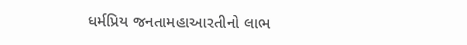ધર્મપ્રિય જનતામહાઆરતીનો લાભ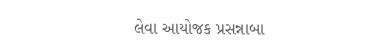લેવા આયોજક પ્રસન્નાબા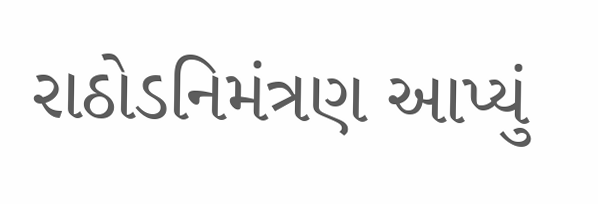રાઠોડનિમંત્રણ આપ્યું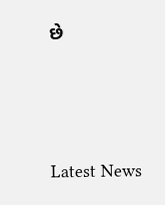છે






Latest News